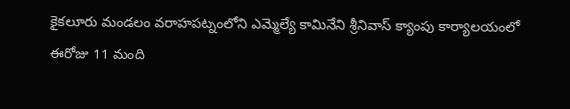కైకలూరు మండలం వరాహపట్నంలోని ఎమ్మెల్యే కామినేని శ్రీనివాస్ క్యాంపు కార్యాలయంలో ఈరోజు 11 మంది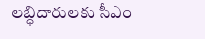లబ్ధిదారులకు సీఎం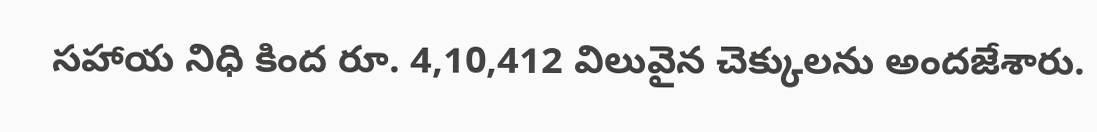సహాయ నిధి కింద రూ. 4,10,412 విలువైన చెక్కులను అందజేశారు.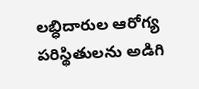లబ్ధిదారుల ఆరోగ్య పరిస్థితులను అడిగి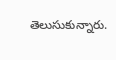తెలుసుకున్నారు.